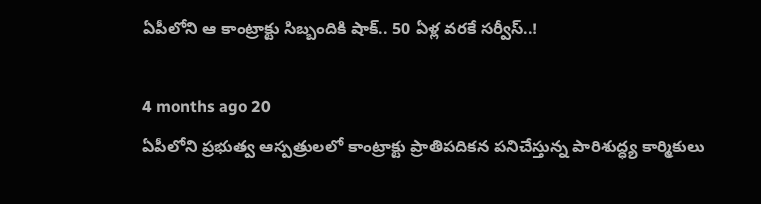ఏపీలోని ఆ కాంట్రాక్టు సిబ్బందికి షాక్.. 50 ఏళ్ల వరకే సర్వీస్..!

4 months ago 20
ఏపీలోని ప్రభుత్వ ఆస్పత్రులలో కాంట్రాక్టు ప్రాతిపదికన పనిచేస్తున్న పారిశుద్ధ్య కార్మికులు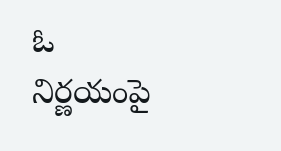ఓ నిర్ణయంపై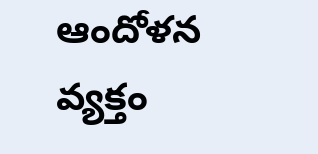ఆందోళన వ్యక్తం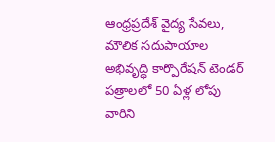ఆంధ్రప్రదేశ్ వైద్య సేవలు, మౌలిక సదుపాయాల అభివృద్ధి కార్పొరేషన్ టెండర్ పత్రాలలో 50 ఏళ్ల లోపు వారిని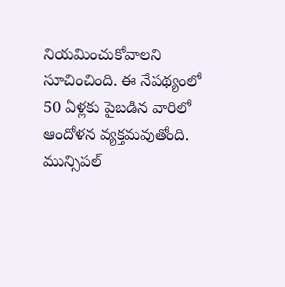నియమించుకోవాలని సూచించింది. ఈ నేపథ్యంలో 50 ఏళ్లకు పైబడిన వారిలో ఆందోళన వ్యక్తమవుతోంది. మున్సిపల్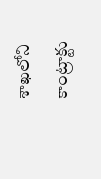శాఖలోని కాంట్రాక్టు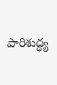పారిశుద్ధ్య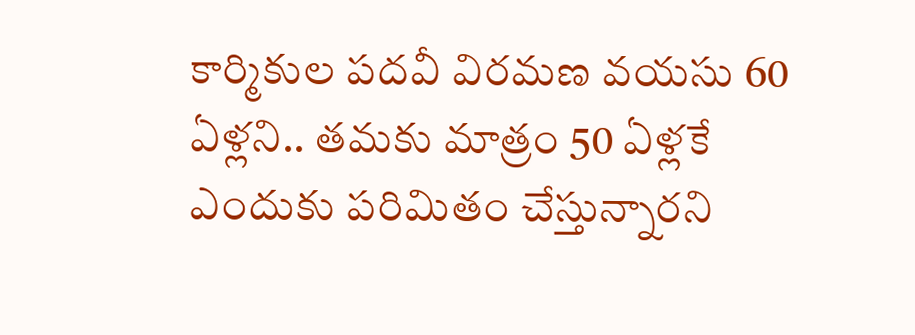కార్మికుల పదవీ విరమణ వయసు 60 ఏళ్లని.. తమకు మాత్రం 50 ఏళ్లకే ఎందుకు పరిమితం చేస్తున్నారని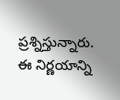ప్రశ్నిస్తున్నారు. ఈ నిర్ణయాన్ని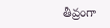తీవ్రంగా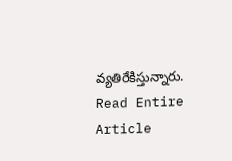వ్యతిరేకిస్తున్నారు.
Read Entire Article